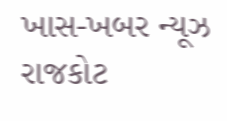ખાસ-ખબર ન્યૂઝ રાજકોટ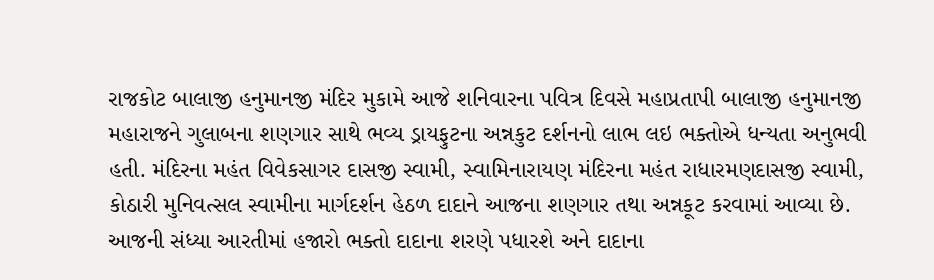રાજકોટ બાલાજી હનુમાનજી મંદિર મુકામે આજે શનિવારના પવિત્ર દિવસે મહાપ્રતાપી બાલાજી હનુમાનજી મહારાજને ગુલાબના શણગાર સાથે ભવ્ય ડ્રાયફુટના અન્નકુટ દર્શનનો લાભ લઇ ભક્તોએ ધન્યતા અનુભવી હતી. મંદિરના મહંત વિવેકસાગર દાસજી સ્વામી, સ્વામિનારાયણ મંદિરના મહંત રાધારમણદાસજી સ્વામી, કોઠારી મુનિવત્સલ સ્વામીના માર્ગદર્શન હેઠળ દાદાને આજના શણગાર તથા અન્નકૂટ કરવામાં આવ્યા છે. આજની સંધ્યા આરતીમાં હજારો ભક્તો દાદાના શરણે પધારશે અને દાદાના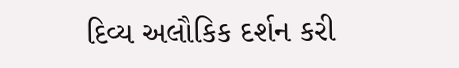દિવ્ય અલૌકિક દર્શન કરી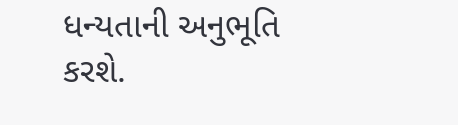ધન્યતાની અનુભૂતિ કરશે.